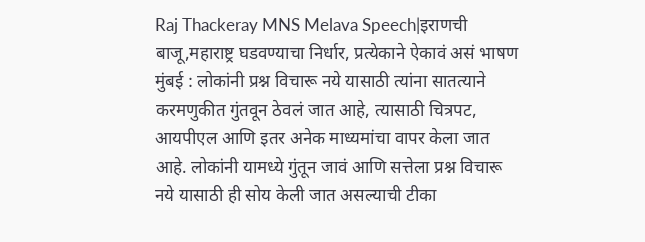Raj Thackeray MNS Melava Speech|इराणची बाजू,महाराष्ट्र घडवण्याचा निर्धार, प्रत्येकाने ऐकावं असं भाषण
मुंबई : लोकांनी प्रश्न विचारू नये यासाठी त्यांना सातत्याने करमणुकीत गुंतवून ठेवलं जात आहे, त्यासाठी चित्रपट, आयपीएल आणि इतर अनेक माध्यमांचा वापर केला जात आहे. लोकांनी यामध्ये गुंतून जावं आणि सत्तेला प्रश्न विचारू नये यासाठी ही सोय केली जात असल्याची टीका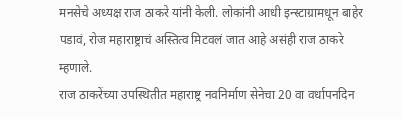मनसेचे अध्यक्ष राज ठाकरे यांनी केली. लोकांनी आधी इन्स्टाग्रामधून बाहेर पडावं, रोज महाराष्ट्राचं अस्तित्व मिटवलं जात आहे असंही राज ठाकरे म्हणाले.
राज ठाकरेंच्या उपस्थितीत महाराष्ट्र नवनिर्माण सेनेचा 20 वा वर्धापनदिन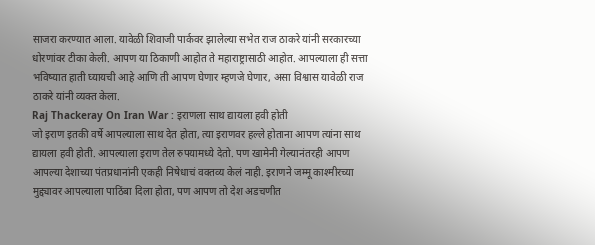साजरा करण्यात आला. यावेळी शिवाजी पार्कवर झालेल्या सभेत राज ठाकरे यांनी सरकारच्या धोरणांवर टीका केली. आपण या ठिकाणी आहोत ते महाराष्ट्रासाठी आहोत. आपल्याला ही सत्ता भविष्यात हाती घ्यायची आहे आणि ती आपण घेणार म्हणजे घेणार, असा विश्वास यावेळी राज ठाकरे यांनी व्यक्त केला.
Raj Thackeray On Iran War : इराणला साथ द्यायला हवी होती
जो इराण इतकी वर्षे आपल्याला साथ देत होता, त्या इराणवर हल्ले होताना आपण त्यांना साथ द्यायला हवी होती. आपल्याला इराण तेल रुपयामध्ये देतो. पण खामेनी गेल्यानंतरही आपण आपल्या देशाच्या पंतप्रधानांनी एकही निषेधाचं वक्तव्य केलं नाही. इराणने जम्मू काश्मीरच्या मुद्द्यावर आपल्याला पाठिंबा दिला होता, पण आपण तो देश अडचणीत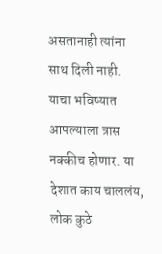असतानाही त्यांना साथ दिली नाही. याचा भविष्यात आपल्याला त्रास नक्कीच होणार. या देशात काय चाललंय, लोक कुठे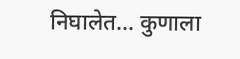निघालेत… कुणाला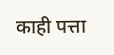काही पत्ता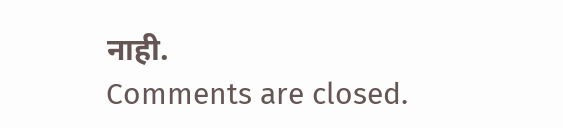नाही.
Comments are closed.